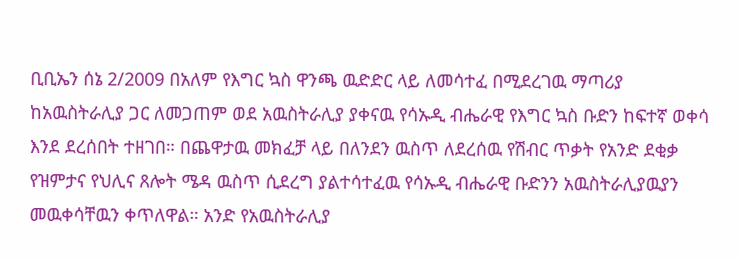ቢቢኤን ሰኔ 2/2009 በአለም የእግር ኳስ ዋንጫ ዉድድር ላይ ለመሳተፈ በሚደረገዉ ማጣሪያ ከአዉስትራሊያ ጋር ለመጋጠም ወደ አዉስትራሊያ ያቀናዉ የሳኡዲ ብሔራዊ የእግር ኳስ ቡድን ከፍተኛ ወቀሳ እንደ ደረሰበት ተዘገበ። በጨዋታዉ መክፈቻ ላይ በለንደን ዉስጥ ለደረሰዉ የሽብር ጥቃት የአንድ ደቂቃ የዝምታና የህሊና ጸሎት ሜዳ ዉስጥ ሲደረግ ያልተሳተፈዉ የሳኡዲ ብሔራዊ ቡድንን አዉስትራሊያዉያን መዉቀሳቸዉን ቀጥለዋል። አንድ የአዉስትራሊያ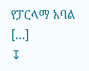የፓርላማ አባል […]
↧